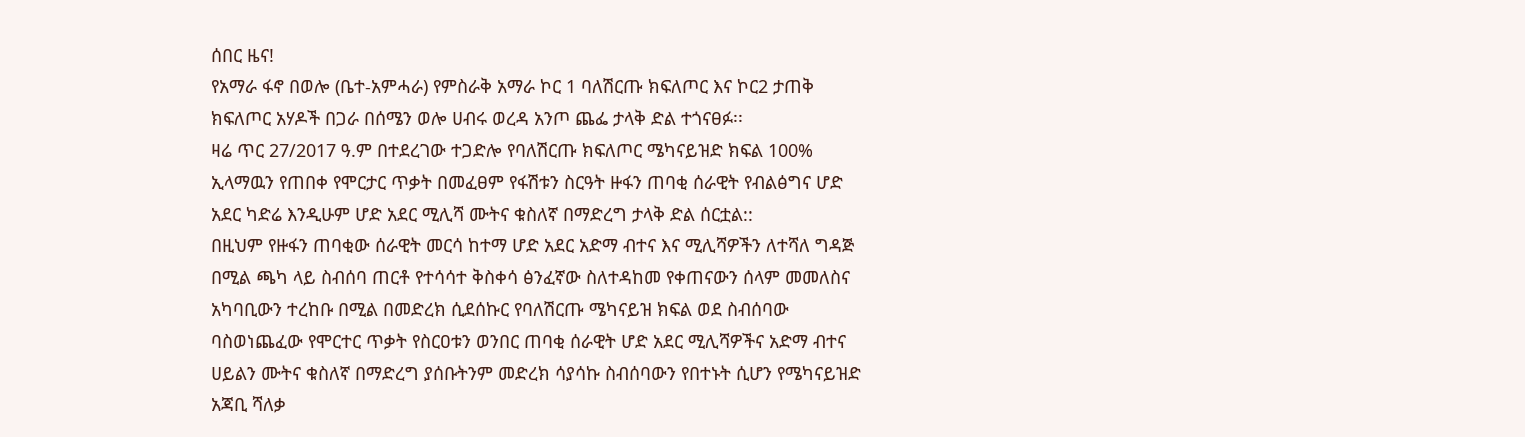ሰበር ዜና!
የአማራ ፋኖ በወሎ (ቤተ-አምሓራ) የምስራቅ አማራ ኮር 1 ባለሽርጡ ክፍለጦር እና ኮር2 ታጠቅ ክፍለጦር አሃዶች በጋራ በሰሜን ወሎ ሀብሩ ወረዳ አንጦ ጨፌ ታላቅ ድል ተጎናፀፉ፡፡
ዛሬ ጥር 27/2017 ዓ.ም በተደረገው ተጋድሎ የባለሽርጡ ክፍለጦር ሜካናይዝድ ክፍል 100% ኢላማዉን የጠበቀ የሞርታር ጥቃት በመፈፀም የፋሽቱን ስርዓት ዙፋን ጠባቂ ሰራዊት የብልፅግና ሆድ አደር ካድሬ እንዲሁም ሆድ አደር ሚሊሻ ሙትና ቁስለኛ በማድረግ ታላቅ ድል ሰርቷል::
በዚህም የዙፋን ጠባቂው ሰራዊት መርሳ ከተማ ሆድ አደር አድማ ብተና እና ሚሊሻዎችን ለተሻለ ግዳጅ በሚል ጫካ ላይ ስብሰባ ጠርቶ የተሳሳተ ቅስቀሳ ፅንፈኛው ስለተዳከመ የቀጠናውን ሰላም መመለስና አካባቢውን ተረከቡ በሚል በመድረክ ሲደሰኩር የባለሽርጡ ሜካናይዝ ክፍል ወደ ስብሰባው ባስወነጨፈው የሞርተር ጥቃት የስርዐቱን ወንበር ጠባቂ ሰራዊት ሆድ አደር ሚሊሻዎችና አድማ ብተና ሀይልን ሙትና ቁስለኛ በማድረግ ያሰቡትንም መድረክ ሳያሳኩ ስብሰባውን የበተኑት ሲሆን የሜካናይዝድ አጃቢ ሻለቃ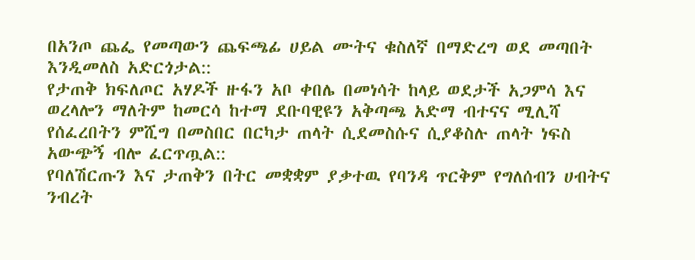በአንጦ ጨፌ የመጣውን ጨፍጫፊ ሀይል ሙትና ቁስለኛ በማድረግ ወደ መጣበት እንዲመለስ አድርጎታል::
የታጠቅ ክፍለጦር አሃዶች ዙፋን አቦ ቀበሌ በመነሳት ከላይ ወደታች አጋምሳ እና ወረላሎን ማለትም ከመርሳ ከተማ ደቡባዊዩን አቅጣጫ አድማ ብተናና ሚሊሻ የሰፈረበትን ምሺግ በመስበር በርካታ ጠላት ሲደመስሱና ሲያቆስሉ ጠላት ነፍስ አውጭኝ ብሎ ፈርጥጧል::
የባለሽርጡን እና ታጠቅን በትር መቋቋም ያቃተዉ የባንዳ ጥርቅም የግለሰብን ሀብትና ንብረት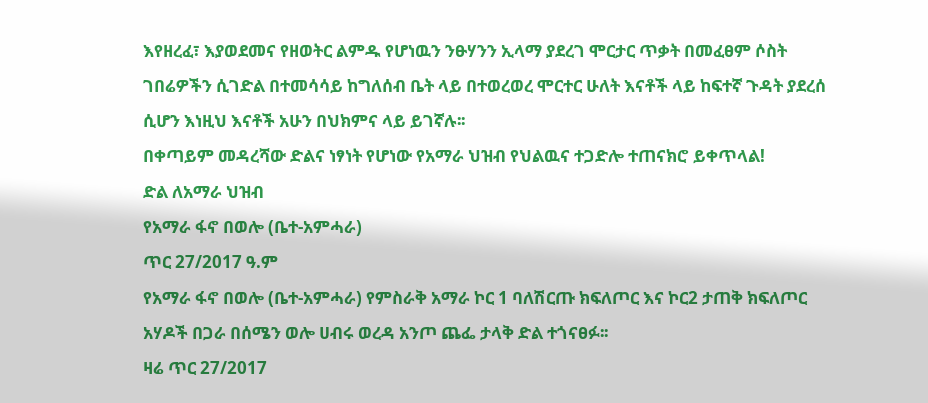እየዘረፈ፣ እያወደመና የዘወትር ልምዱ የሆነዉን ንፁሃንን ኢላማ ያደረገ ሞርታር ጥቃት በመፈፀም ሶስት ገበሬዎችን ሲገድል በተመሳሳይ ከግለሰብ ቤት ላይ በተወረወረ ሞርተር ሁለት እናቶች ላይ ከፍተኛ ጉዳት ያደረሰ ሲሆን እነዚህ እናቶች አሁን በህክምና ላይ ይገኛሉ፡፡
በቀጣይም መዳረሻው ድልና ነፃነት የሆነው የአማራ ህዝብ የህልዉና ተጋድሎ ተጠናክሮ ይቀጥላል!
ድል ለአማራ ህዝብ
የአማራ ፋኖ በወሎ (ቤተ-አምሓራ)
ጥር 27/2017 ዓ.ም
የአማራ ፋኖ በወሎ (ቤተ-አምሓራ) የምስራቅ አማራ ኮር 1 ባለሽርጡ ክፍለጦር እና ኮር2 ታጠቅ ክፍለጦር አሃዶች በጋራ በሰሜን ወሎ ሀብሩ ወረዳ አንጦ ጨፌ ታላቅ ድል ተጎናፀፉ፡፡
ዛሬ ጥር 27/2017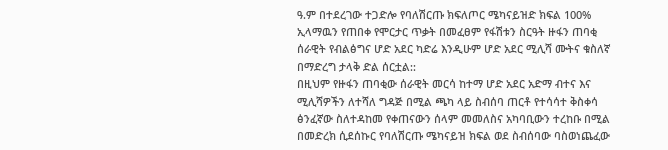ዓ.ም በተደረገው ተጋድሎ የባለሽርጡ ክፍለጦር ሜካናይዝድ ክፍል 100% ኢላማዉን የጠበቀ የሞርታር ጥቃት በመፈፀም የፋሽቱን ስርዓት ዙፋን ጠባቂ ሰራዊት የብልፅግና ሆድ አደር ካድሬ እንዲሁም ሆድ አደር ሚሊሻ ሙትና ቁስለኛ በማድረግ ታላቅ ድል ሰርቷል::
በዚህም የዙፋን ጠባቂው ሰራዊት መርሳ ከተማ ሆድ አደር አድማ ብተና እና ሚሊሻዎችን ለተሻለ ግዳጅ በሚል ጫካ ላይ ስብሰባ ጠርቶ የተሳሳተ ቅስቀሳ ፅንፈኛው ስለተዳከመ የቀጠናውን ሰላም መመለስና አካባቢውን ተረከቡ በሚል በመድረክ ሲደሰኩር የባለሽርጡ ሜካናይዝ ክፍል ወደ ስብሰባው ባስወነጨፈው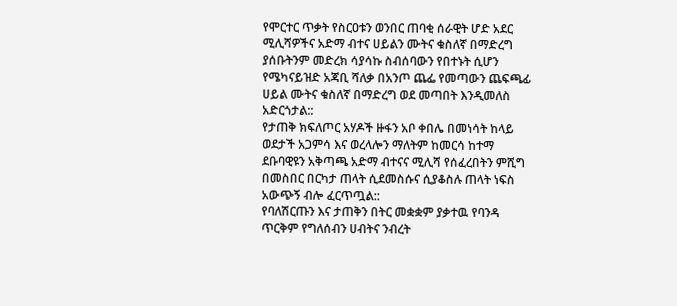የሞርተር ጥቃት የስርዐቱን ወንበር ጠባቂ ሰራዊት ሆድ አደር ሚሊሻዎችና አድማ ብተና ሀይልን ሙትና ቁስለኛ በማድረግ ያሰቡትንም መድረክ ሳያሳኩ ስብሰባውን የበተኑት ሲሆን የሜካናይዝድ አጃቢ ሻለቃ በአንጦ ጨፌ የመጣውን ጨፍጫፊ ሀይል ሙትና ቁስለኛ በማድረግ ወደ መጣበት እንዲመለስ አድርጎታል::
የታጠቅ ክፍለጦር አሃዶች ዙፋን አቦ ቀበሌ በመነሳት ከላይ ወደታች አጋምሳ እና ወረላሎን ማለትም ከመርሳ ከተማ ደቡባዊዩን አቅጣጫ አድማ ብተናና ሚሊሻ የሰፈረበትን ምሺግ በመስበር በርካታ ጠላት ሲደመስሱና ሲያቆስሉ ጠላት ነፍስ አውጭኝ ብሎ ፈርጥጧል::
የባለሽርጡን እና ታጠቅን በትር መቋቋም ያቃተዉ የባንዳ ጥርቅም የግለሰብን ሀብትና ንብረት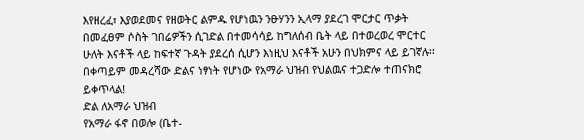እየዘረፈ፣ እያወደመና የዘወትር ልምዱ የሆነዉን ንፁሃንን ኢላማ ያደረገ ሞርታር ጥቃት በመፈፀም ሶስት ገበሬዎችን ሲገድል በተመሳሳይ ከግለሰብ ቤት ላይ በተወረወረ ሞርተር ሁለት እናቶች ላይ ከፍተኛ ጉዳት ያደረሰ ሲሆን እነዚህ እናቶች አሁን በህክምና ላይ ይገኛሉ፡፡
በቀጣይም መዳረሻው ድልና ነፃነት የሆነው የአማራ ህዝብ የህልዉና ተጋድሎ ተጠናክሮ ይቀጥላል!
ድል ለአማራ ህዝብ
የአማራ ፋኖ በወሎ (ቤተ-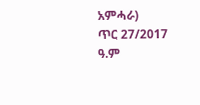አምሓራ)
ጥር 27/2017 ዓ.ም